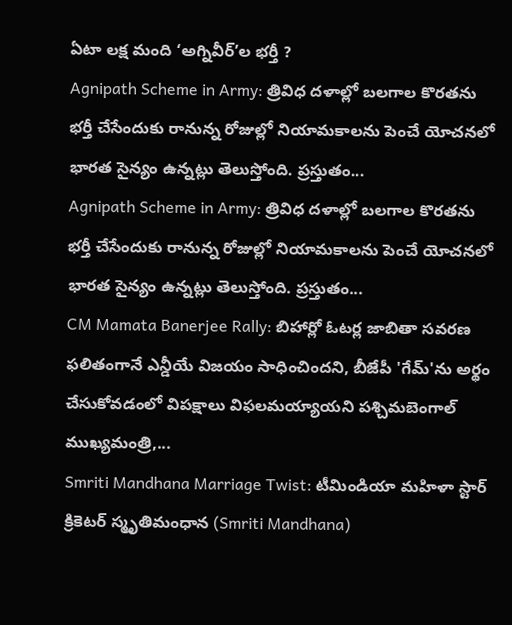ఏటా లక్ష మంది ‘అగ్నివీర్’ల భర్తీ ?
Agnipath Scheme in Army: త్రివిధ దళాల్లో బలగాల కొరతను భర్తీ చేసేందుకు రానున్న రోజుల్లో నియామకాలను పెంచే యోచనలో భారత సైన్యం ఉన్నట్లు తెలుస్తోంది. ప్రస్తుతం...
Agnipath Scheme in Army: త్రివిధ దళాల్లో బలగాల కొరతను భర్తీ చేసేందుకు రానున్న రోజుల్లో నియామకాలను పెంచే యోచనలో భారత సైన్యం ఉన్నట్లు తెలుస్తోంది. ప్రస్తుతం...
CM Mamata Banerjee Rally: బిహార్లో ఓటర్ల జాబితా సవరణ ఫలితంగానే ఎన్డీయే విజయం సాధించిందని, బీజేపీ 'గేమ్'ను అర్థం చేసుకోవడంలో విపక్షాలు విఫలమయ్యాయని పశ్చిమబెంగాల్ ముఖ్యమంత్రి,...
Smriti Mandhana Marriage Twist: టీమిండియా మహిళా స్టార్ క్రికెటర్ స్మృతిమంధాన (Smriti Mandhana)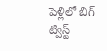పెళ్లిలో బిగ్ ట్విస్ట్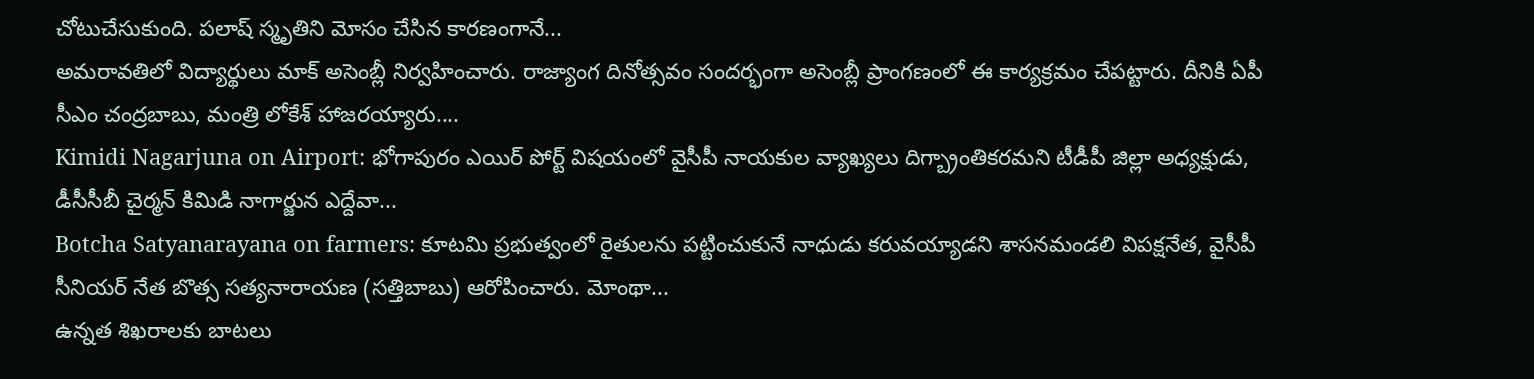చోటుచేసుకుంది. పలాష్ స్మృతిని మోసం చేసిన కారణంగానే...
అమరావతిలో విద్యార్థులు మాక్ అసెంబ్లీ నిర్వహించారు. రాజ్యాంగ దినోత్సవం సందర్భంగా అసెంబ్లీ ప్రాంగణంలో ఈ కార్యక్రమం చేపట్టారు. దీనికి ఏపీ సీఎం చంద్రబాబు, మంత్రి లోకేశ్ హాజరయ్యారు....
Kimidi Nagarjuna on Airport: భోగాపురం ఎయిర్ పోర్ట్ విషయంలో వైసీపీ నాయకుల వ్యాఖ్యలు దిగ్బ్రాంతికరమని టీడీపీ జిల్లా అధ్యక్షుడు, డీసీసీబీ చైర్మన్ కిమిడి నాగార్జున ఎద్దేవా...
Botcha Satyanarayana on farmers: కూటమి ప్రభుత్వంలో రైతులను పట్టించుకునే నాధుడు కరువయ్యాడని శాసనమండలి విపక్షనేత, వైసీపీ సీనియర్ నేత బొత్స సత్యనారాయణ (సత్తిబాబు) ఆరోపించారు. మోంథా...
ఉన్నత శిఖరాలకు బాటలు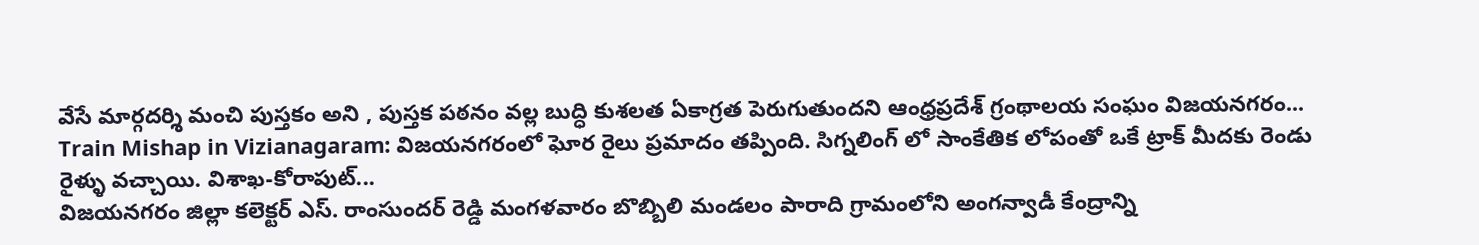వేసే మార్గదర్శి మంచి పుస్తకం అని , పుస్తక పఠనం వల్ల బుద్ధి కుశలత ఏకాగ్రత పెరుగుతుందని ఆంధ్రప్రదేశ్ గ్రంథాలయ సంఘం విజయనగరం...
Train Mishap in Vizianagaram: విజయనగరంలో ఘోర రైలు ప్రమాదం తప్పింది. సిగ్నలింగ్ లో సాంకేతిక లోపంతో ఒకే ట్రాక్ మీదకు రెండు రైళ్ళు వచ్చాయి. విశాఖ-కోరాపుట్...
విజయనగరం జిల్లా కలెక్టర్ ఎస్. రాంసుందర్ రెడ్డి మంగళవారం బొబ్బిలి మండలం పారాది గ్రామంలోని అంగన్వాడీ కేంద్రాన్ని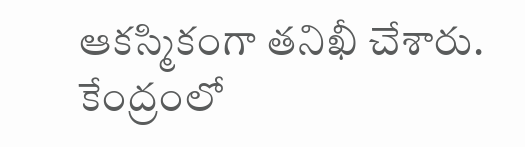ఆకస్మికంగా తనిఖీ చేశారు. కేంద్రంలో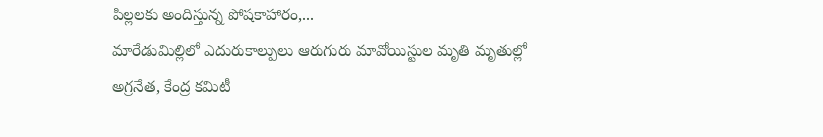పిల్లలకు అందిస్తున్న పోషకాహారం,...
మారేడుమిల్లిలో ఎదురుకాల్పులు ఆరుగురు మావోయిస్టుల మృతి మృతుల్లో అగ్రనేత, కేంద్ర కమిటీ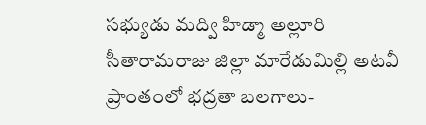సభ్యుడు మద్వి హిడ్మా అల్లూరి సీతారామరాజు జిల్లా మారేడుమిల్లి అటవీ ప్రాంతంలో భద్రతా బలగాలు-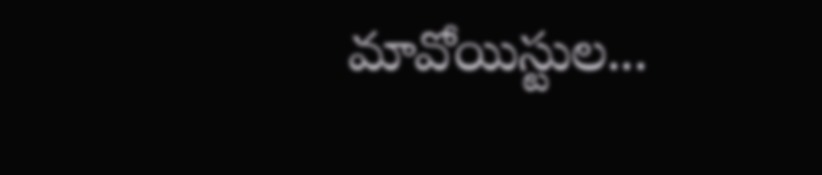మావోయిస్టుల...